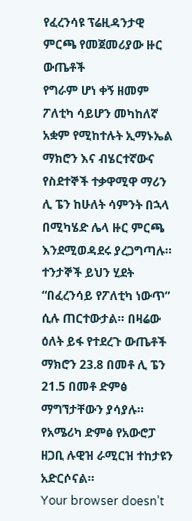የፈረንሳዩ ፕሬዚዳንታዊ ምርጫ የመጀመሪያው ዙር ውጤቶች
የግራም ሆነ ቀኝ ዘመም ፖለቲካ ሳይሆን መካከለኛ አቋም የሚከተሉት ኢማኑኤል ማክሮን እና ብሄርተኛውና የስደተኞች ተቃዋሚዋ ማሪን ሊ ፔን ከሁለት ሳምንት በኋላ በሚካሄድ ሌላ ዙር ምርጫ እንደሚወዳደሩ ያረጋግጣሉ።
ተንታኞች ይህን ሂደት “በፈረንሳይ የፖለቲካ ነውጥ” ሲሉ ጠርተውታል። በዛሬው ዕለት ይፋ የተደረጉ ውጤቶች ማክሮን 23.8 በመቶ ሊ ፔን 21.5 በመቶ ድምፅ ማግኘታቸውን ያሳያሉ።
የአሜሪካ ድምፅ የአውሮፓ ዘጋቢ ሉዊዝ ራሚርዝ ተከታዩን አድርሶናል።
Your browser doesn’t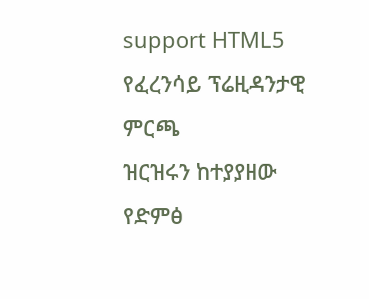support HTML5
የፈረንሳይ ፕሬዚዳንታዊ ምርጫ
ዝርዝሩን ከተያያዘው የድምፅ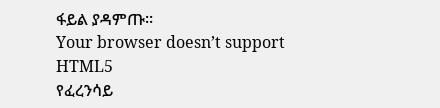ፋይል ያዳምጡ፡፡
Your browser doesn’t support HTML5
የፈረንሳይ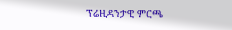ፕሬዚዳንታዊ ምርጫ